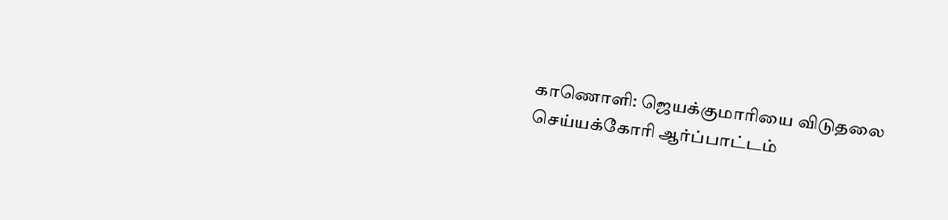காணொளி: ஜெயக்குமாரியை விடுதலை செய்யக்கோரி ஆர்ப்பாட்டம்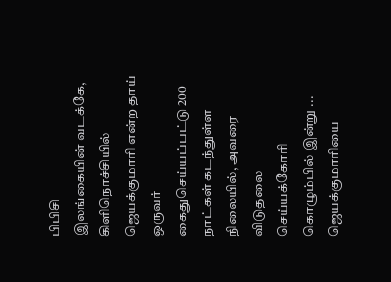பிபிசி
இலங்கையின் வடக்கே, கிளிநொச்சியில் ஜெயக்குமாரி என்ற தாய் ஒருவர் கைதுசெய்யப்பட்டு 200 நாட்கள் கடந்துள்ள நிலையில், அவரை விடுதலை செய்யக்கோரி கொழும்பில் இன்று ...
ஜெயக்குமாரியை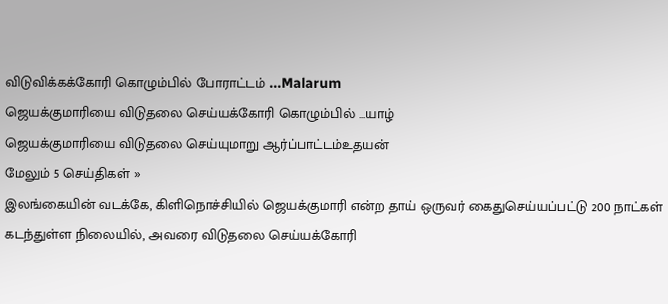விடுவிக்கக்கோரி கொழும்பில் போராட்டம் ...Malarum
ஜெயக்குமாரியை விடுதலை செய்யக்கோரி கொழும்பில் ...யாழ்
ஜெயக்குமாரியை விடுதலை செய்யுமாறு ஆர்ப்பாட்டம்உதயன்
மேலும் 5 செய்திகள் »
இலங்கையின் வடக்கே, கிளிநொச்சியில் ஜெயக்குமாரி என்ற தாய் ஒருவர் கைதுசெய்யப்பட்டு 200 நாட்கள் கடந்துள்ள நிலையில், அவரை விடுதலை செய்யக்கோரி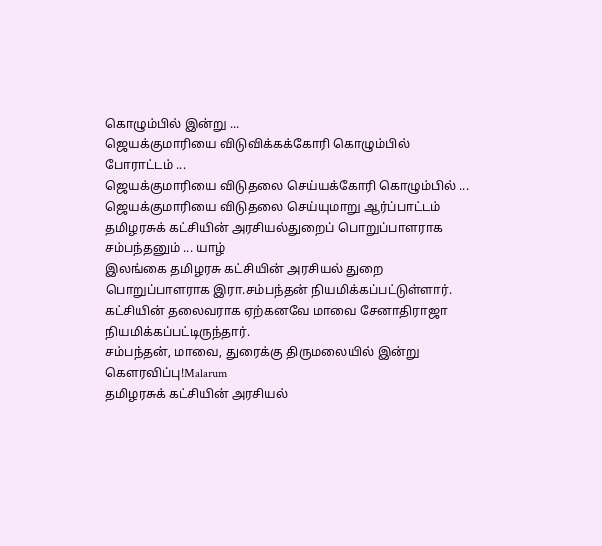கொழும்பில் இன்று ...
ஜெயக்குமாரியை விடுவிக்கக்கோரி கொழும்பில் போராட்டம் ...
ஜெயக்குமாரியை விடுதலை செய்யக்கோரி கொழும்பில் ...
ஜெயக்குமாரியை விடுதலை செய்யுமாறு ஆர்ப்பாட்டம்
தமிழரசுக் கட்சியின் அரசியல்துறைப் பொறுப்பாளராக சம்பந்தனும் ... யாழ்
இலங்கை தமிழரசு கட்சியின் அரசியல் துறை பொறுப்பாளராக இரா.சம்பந்தன் நியமிக்கப்பட்டுள்ளார். கட்சியின் தலைவராக ஏற்கனவே மாவை சேனாதிராஜா நியமிக்கப்பட்டிருந்தார்.
சம்பந்தன், மாவை, துரைக்கு திருமலையில் இன்று கௌரவிப்பு!Malarum
தமிழரசுக் கட்சியின் அரசியல்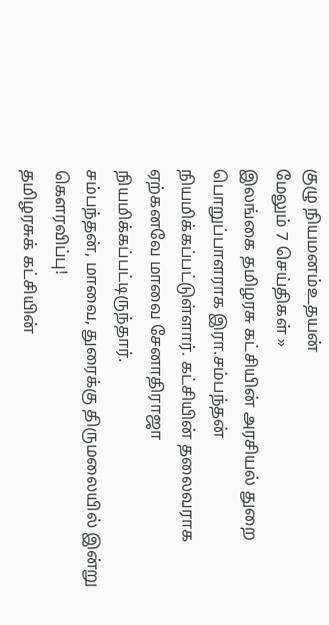குழு நியமனம்உதயன்
மேலும் 7 செய்திகள் »
இலங்கை தமிழரசு கட்சியின் அரசியல் துறை பொறுப்பாளராக இரா.சம்பந்தன் நியமிக்கப்பட்டுள்ளார். கட்சியின் தலைவராக ஏற்கனவே மாவை சேனாதிராஜா நியமிக்கப்பட்டிருந்தார்.
சம்பந்தன், மாவை, துரைக்கு திருமலையில் இன்று கௌரவிப்பு!
தமிழரசுக் கட்சியின்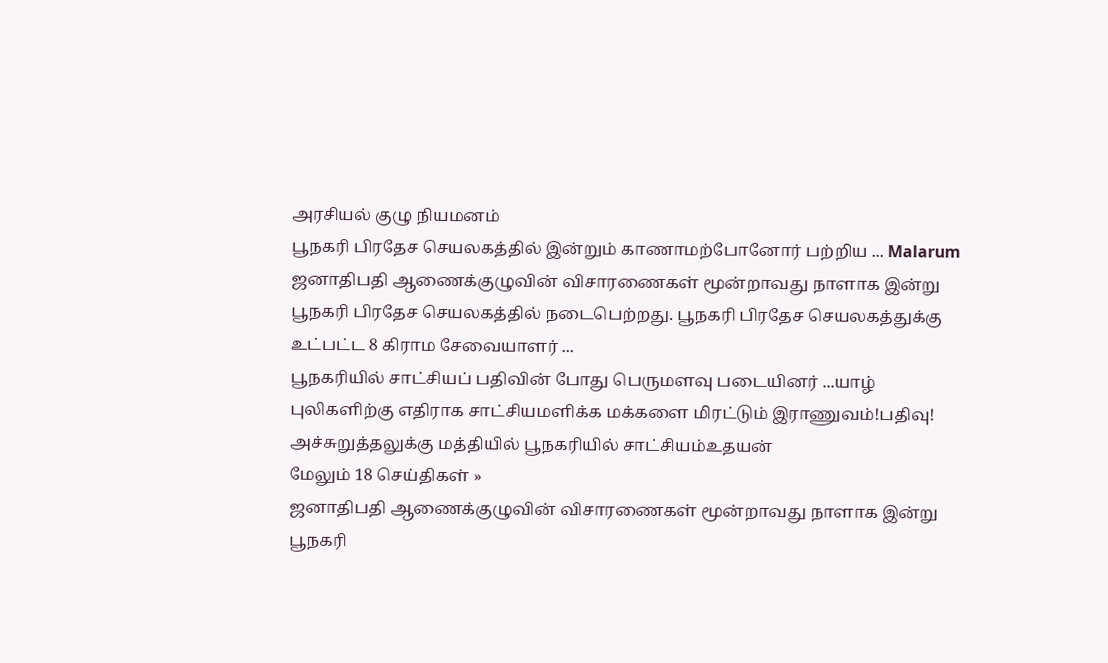அரசியல் குழு நியமனம்
பூநகரி பிரதேச செயலகத்தில் இன்றும் காணாமற்போனோர் பற்றிய ... Malarum
ஜனாதிபதி ஆணைக்குழுவின் விசாரணைகள் மூன்றாவது நாளாக இன்று பூநகரி பிரதேச செயலகத்தில் நடைபெற்றது. பூநகரி பிரதேச செயலகத்துக்கு உட்பட்ட 8 கிராம சேவையாளர் ...
பூநகரியில் சாட்சியப் பதிவின் போது பெருமளவு படையினர் ...யாழ்
புலிகளிற்கு எதிராக சாட்சியமளிக்க மக்களை மிரட்டும் இராணுவம்!பதிவு!
அச்சுறுத்தலுக்கு மத்தியில் பூநகரியில் சாட்சியம்உதயன்
மேலும் 18 செய்திகள் »
ஜனாதிபதி ஆணைக்குழுவின் விசாரணைகள் மூன்றாவது நாளாக இன்று பூநகரி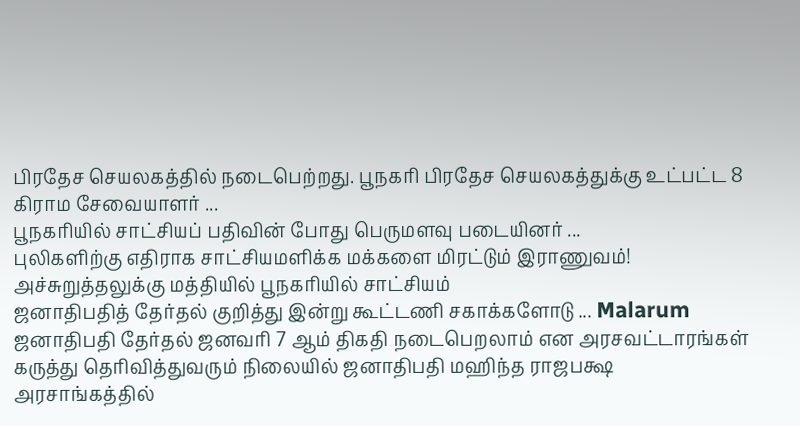பிரதேச செயலகத்தில் நடைபெற்றது. பூநகரி பிரதேச செயலகத்துக்கு உட்பட்ட 8 கிராம சேவையாளர் ...
பூநகரியில் சாட்சியப் பதிவின் போது பெருமளவு படையினர் ...
புலிகளிற்கு எதிராக சாட்சியமளிக்க மக்களை மிரட்டும் இராணுவம்!
அச்சுறுத்தலுக்கு மத்தியில் பூநகரியில் சாட்சியம்
ஜனாதிபதித் தேர்தல் குறித்து இன்று கூட்டணி சகாக்களோடு ... Malarum
ஜனாதிபதி தேர்தல் ஜனவரி 7 ஆம் திகதி நடைபெறலாம் என அரசவட்டாரங்கள் கருத்து தெரிவித்துவரும் நிலையில் ஜனாதிபதி மஹிந்த ராஜபக்ஷ அரசாங்கத்தில்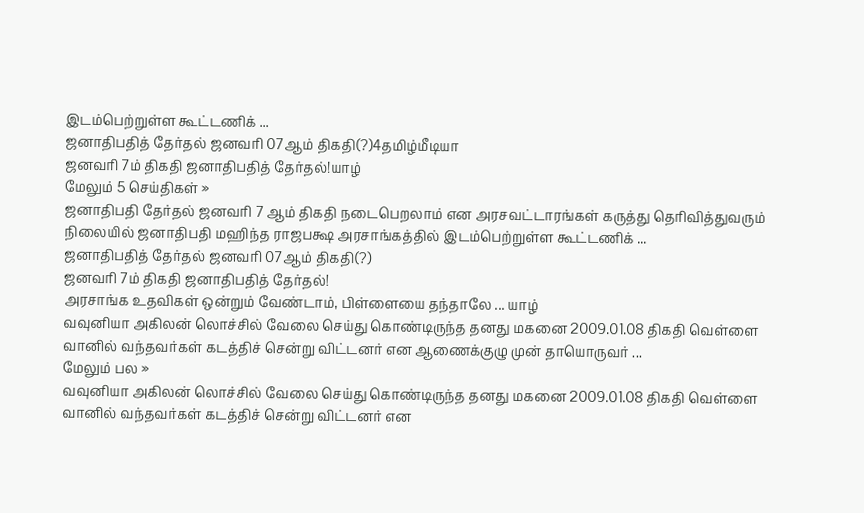இடம்பெற்றுள்ள கூட்டணிக் ...
ஜனாதிபதித் தேர்தல் ஜனவரி 07ஆம் திகதி(?)4தமிழ்மீடியா
ஜனவரி 7ம் திகதி ஜனாதிபதித் தேர்தல்!யாழ்
மேலும் 5 செய்திகள் »
ஜனாதிபதி தேர்தல் ஜனவரி 7 ஆம் திகதி நடைபெறலாம் என அரசவட்டாரங்கள் கருத்து தெரிவித்துவரும் நிலையில் ஜனாதிபதி மஹிந்த ராஜபக்ஷ அரசாங்கத்தில் இடம்பெற்றுள்ள கூட்டணிக் ...
ஜனாதிபதித் தேர்தல் ஜனவரி 07ஆம் திகதி(?)
ஜனவரி 7ம் திகதி ஜனாதிபதித் தேர்தல்!
அரசாங்க உதவிகள் ஒன்றும் வேண்டாம், பிள்ளையை தந்தாலே ... யாழ்
வவுனியா அகிலன் லொச்சில் வேலை செய்து கொண்டிருந்த தனது மகனை 2009.01.08 திகதி வெள்ளை வானில் வந்தவர்கள் கடத்திச் சென்று விட்டனர் என ஆணைக்குழு முன் தாயொருவர் ...
மேலும் பல »
வவுனியா அகிலன் லொச்சில் வேலை செய்து கொண்டிருந்த தனது மகனை 2009.01.08 திகதி வெள்ளை வானில் வந்தவர்கள் கடத்திச் சென்று விட்டனர் என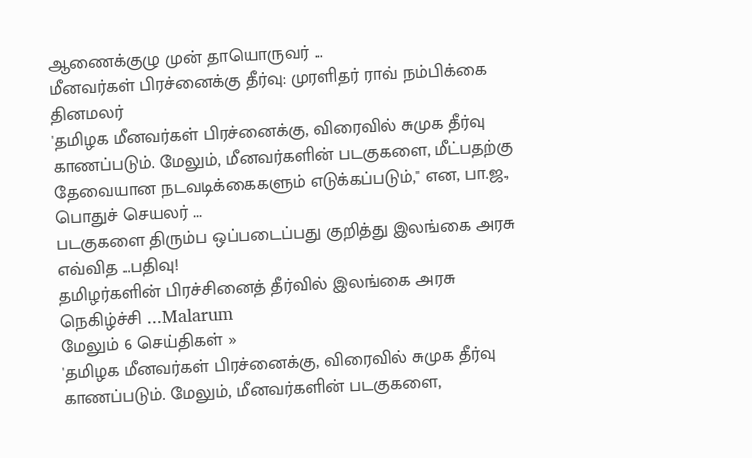ஆணைக்குழு முன் தாயொருவர் ...
மீனவர்கள் பிரச்னைக்கு தீர்வு: முரளிதர் ராவ் நம்பிக்கை தினமலர்
'தமிழக மீனவர்கள் பிரச்னைக்கு, விரைவில் சுமுக தீர்வு காணப்படும். மேலும், மீனவர்களின் படகுகளை, மீட்பதற்கு தேவையான நடவடிக்கைகளும் எடுக்கப்படும்,'' என, பா.ஜ., பொதுச் செயலர் ...
படகுகளை திரும்ப ஒப்படைப்பது குறித்து இலங்கை அரசு எவ்வித ...பதிவு!
தமிழர்களின் பிரச்சினைத் தீர்வில் இலங்கை அரசு நெகிழ்ச்சி ...Malarum
மேலும் 6 செய்திகள் »
'தமிழக மீனவர்கள் பிரச்னைக்கு, விரைவில் சுமுக தீர்வு காணப்படும். மேலும், மீனவர்களின் படகுகளை,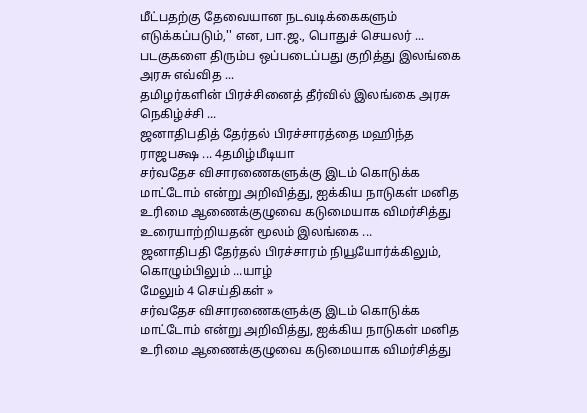மீட்பதற்கு தேவையான நடவடிக்கைகளும் எடுக்கப்படும்,'' என, பா.ஜ., பொதுச் செயலர் ...
படகுகளை திரும்ப ஒப்படைப்பது குறித்து இலங்கை அரசு எவ்வித ...
தமிழர்களின் பிரச்சினைத் தீர்வில் இலங்கை அரசு நெகிழ்ச்சி ...
ஜனாதிபதித் தேர்தல் பிரச்சாரத்தை மஹிந்த ராஜபக்ஷ ... 4தமிழ்மீடியா
சர்வதேச விசாரணைகளுக்கு இடம் கொடுக்க மாட்டோம் என்று அறிவித்து, ஐக்கிய நாடுகள் மனித உரிமை ஆணைக்குழுவை கடுமையாக விமர்சித்து உரையாற்றியதன் மூலம் இலங்கை ...
ஜனாதிபதி தேர்தல் பிரச்சாரம் நியூயோர்க்கிலும், கொழும்பிலும் ...யாழ்
மேலும் 4 செய்திகள் »
சர்வதேச விசாரணைகளுக்கு இடம் கொடுக்க மாட்டோம் என்று அறிவித்து, ஐக்கிய நாடுகள் மனித உரிமை ஆணைக்குழுவை கடுமையாக விமர்சித்து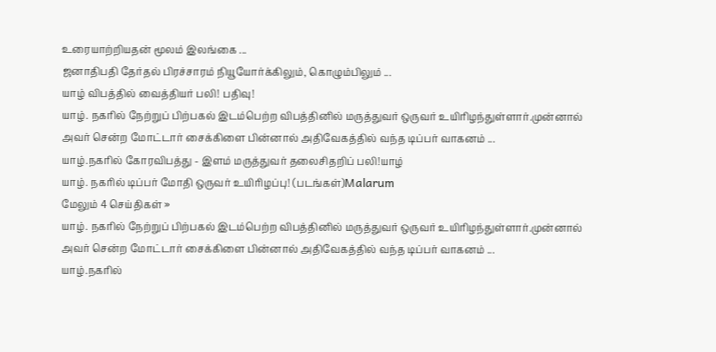உரையாற்றியதன் மூலம் இலங்கை ...
ஜனாதிபதி தேர்தல் பிரச்சாரம் நியூயோர்க்கிலும், கொழும்பிலும் ...
யாழ் விபத்தில் வைத்தியர் பலி! பதிவு!
யாழ். நகரில் நேற்றுப் பிற்பகல் இடம்பெற்ற விபத்தினில் மருத்துவர் ஒருவர் உயிரிழந்துள்ளார்.முன்னால் அவர் சென்ற மோட்டார் சைக்கிளை பின்னால் அதிவேகத்தில் வந்த டிப்பர் வாகனம் ...
யாழ்.நகரில் கோரவிபத்து - இளம் மருத்துவர் தலைசிதறிப் பலி!யாழ்
யாழ். நகரில் டிப்பர் மோதி ஒருவர் உயிரிழப்பு! (படங்கள்)Malarum
மேலும் 4 செய்திகள் »
யாழ். நகரில் நேற்றுப் பிற்பகல் இடம்பெற்ற விபத்தினில் மருத்துவர் ஒருவர் உயிரிழந்துள்ளார்.முன்னால் அவர் சென்ற மோட்டார் சைக்கிளை பின்னால் அதிவேகத்தில் வந்த டிப்பர் வாகனம் ...
யாழ்.நகரில்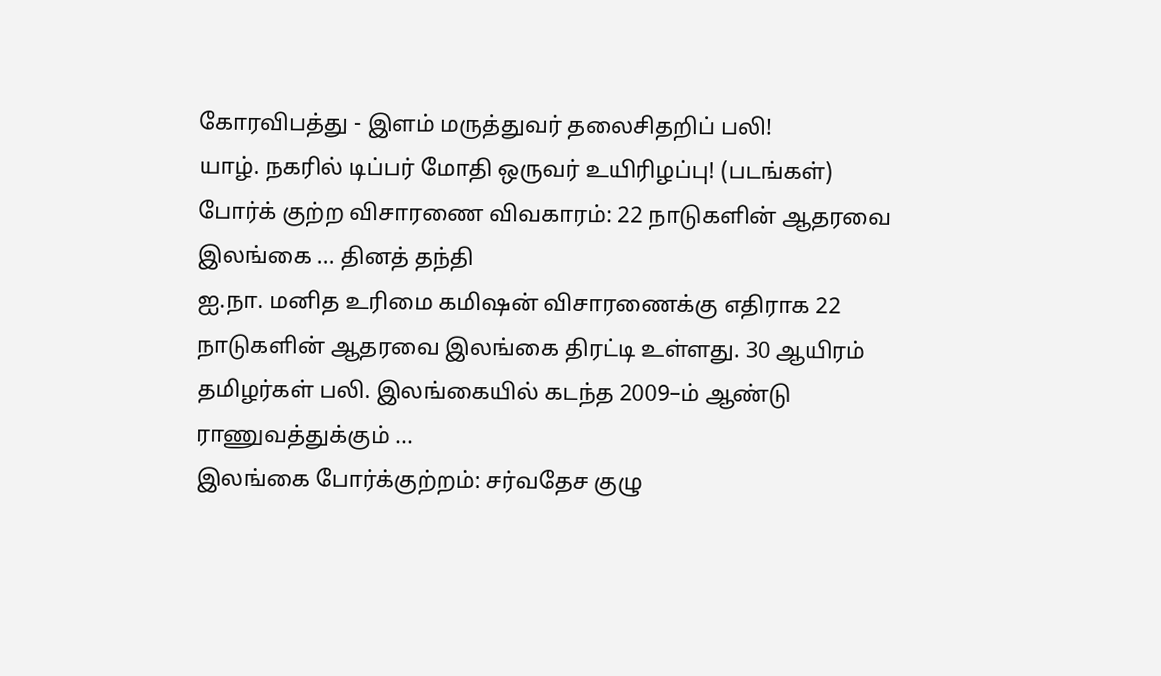கோரவிபத்து - இளம் மருத்துவர் தலைசிதறிப் பலி!
யாழ். நகரில் டிப்பர் மோதி ஒருவர் உயிரிழப்பு! (படங்கள்)
போர்க் குற்ற விசாரணை விவகாரம்: 22 நாடுகளின் ஆதரவை இலங்கை ... தினத் தந்தி
ஐ.நா. மனித உரிமை கமிஷன் விசாரணைக்கு எதிராக 22 நாடுகளின் ஆதரவை இலங்கை திரட்டி உள்ளது. 30 ஆயிரம் தமிழர்கள் பலி. இலங்கையில் கடந்த 2009–ம் ஆண்டு ராணுவத்துக்கும் ...
இலங்கை போர்க்குற்றம்: சர்வதேச குழு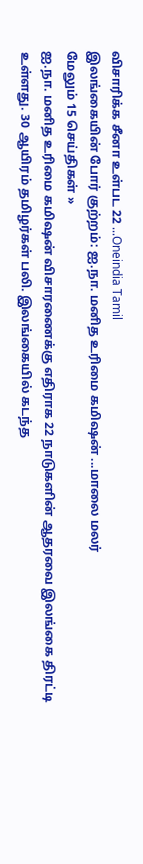விசாரிக்க சீனா உள்பட 22 ...Oneindia Tamil
இலங்கையின் போர் குற்றம்: ஐ.நா. மனித உரிமை கமிஷன் ...மாலை மலர்
மேலும் 15 செய்திகள் »
ஐ.நா. மனித உரிமை கமிஷன் விசாரணைக்கு எதிராக 22 நாடுகளின் ஆதரவை இலங்கை திரட்டி உள்ளது. 30 ஆயிரம் தமிழர்கள் பலி. இலங்கையில் கடந்த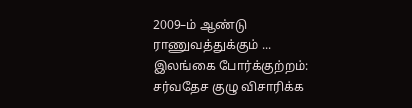2009–ம் ஆண்டு ராணுவத்துக்கும் ...
இலங்கை போர்க்குற்றம்: சர்வதேச குழு விசாரிக்க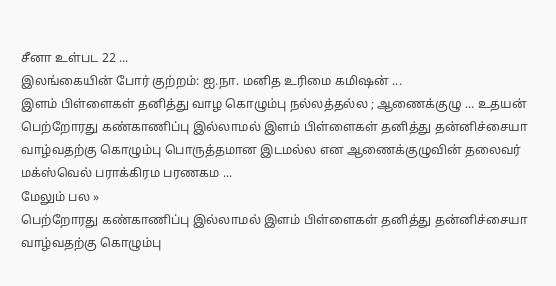சீனா உள்பட 22 ...
இலங்கையின் போர் குற்றம்: ஐ.நா. மனித உரிமை கமிஷன் ...
இளம் பிள்ளைகள் தனித்து வாழ கொழும்பு நல்லத்தல்ல ; ஆணைக்குழு ... உதயன்
பெற்றோரது கண்காணிப்பு இல்லாமல் இளம் பிள்ளைகள் தனித்து தன்னிச்சையா வாழ்வதற்கு கொழும்பு பொருத்தமான இடமல்ல என ஆணைக்குழுவின் தலைவர் மக்ஸ்வெல் பராக்கிரம பரணகம ...
மேலும் பல »
பெற்றோரது கண்காணிப்பு இல்லாமல் இளம் பிள்ளைகள் தனித்து தன்னிச்சையா வாழ்வதற்கு கொழும்பு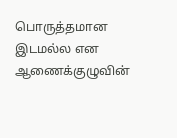பொருத்தமான இடமல்ல என ஆணைக்குழுவின்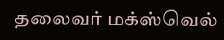தலைவர் மக்ஸ்வெல்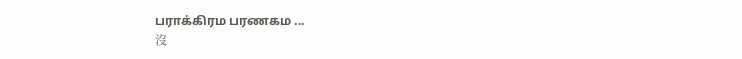பராக்கிரம பரணகம ...
沒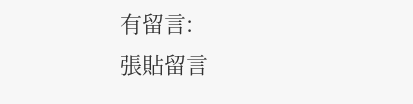有留言:
張貼留言